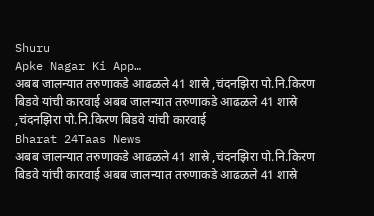Shuru
Apke Nagar Ki App…
अबब जालन्यात तरुणाकडे आढळले 41 शास्रे ,चंदनझिरा पो.नि.किरण बिडवे यांची कारवाई अबब जालन्यात तरुणाकडे आढळले 41 शास्रे ,चंदनझिरा पो.नि.किरण बिडवे यांची कारवाई
Bharat 24Taas News
अबब जालन्यात तरुणाकडे आढळले 41 शास्रे ,चंदनझिरा पो.नि.किरण बिडवे यांची कारवाई अबब जालन्यात तरुणाकडे आढळले 41 शास्रे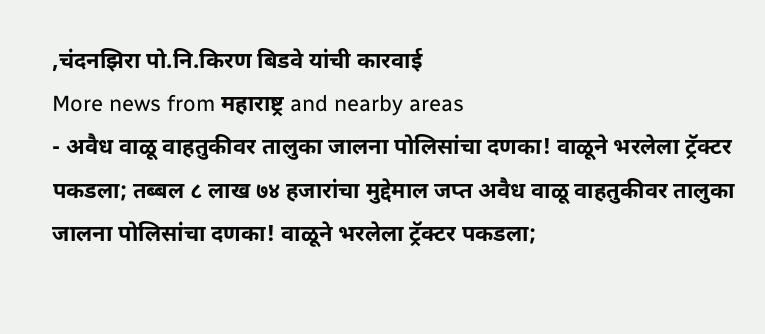,चंदनझिरा पो.नि.किरण बिडवे यांची कारवाई
More news from महाराष्ट्र and nearby areas
- अवैध वाळू वाहतुकीवर तालुका जालना पोलिसांचा दणका! वाळूने भरलेला ट्रॅक्टर पकडला; तब्बल ८ लाख ७४ हजारांचा मुद्देमाल जप्त अवैध वाळू वाहतुकीवर तालुका जालना पोलिसांचा दणका! वाळूने भरलेला ट्रॅक्टर पकडला;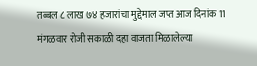तब्बल ८ लाख ७४ हजारांचा मुद्देमाल जप्त आज दिनांक 11 मंगळवार रोजी सकाळी दहा वाजता मिळालेल्या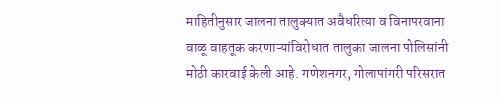माहितीनुसार जालना तालुक्यात अवैधरित्या व विनापरवाना वाळू वाहतूक करणाऱ्यांविरोधात तालुका जालना पोलिसांनी मोठी कारवाई केली आहे. गणेशनगर, गोलापांगरी परिसरात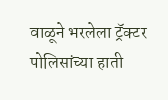वाळूने भरलेला ट्रॅक्टर पोलिसांच्या हाती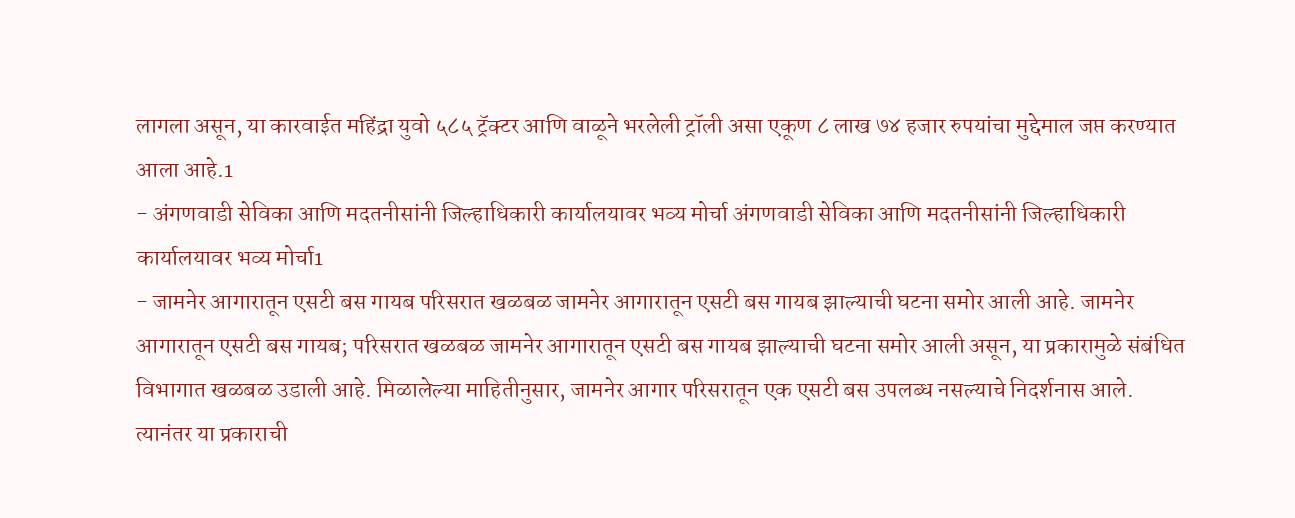लागला असून, या कारवाईत महिंद्रा युवो ५८५ ट्रॅक्टर आणि वाळूने भरलेली ट्रॉली असा एकूण ८ लाख ७४ हजार रुपयांचा मुद्देमाल जप्त करण्यात आला आहे.1
- अंगणवाडी सेविका आणि मदतनीसांनी जिल्हाधिकारी कार्यालयावर भव्य मोर्चा अंगणवाडी सेविका आणि मदतनीसांनी जिल्हाधिकारी कार्यालयावर भव्य मोर्चा1
- जामनेर आगारातून एसटी बस गायब परिसरात खळबळ जामनेर आगारातून एसटी बस गायब झाल्याची घटना समोर आली आहे. जामनेर आगारातून एसटी बस गायब; परिसरात खळबळ जामनेर आगारातून एसटी बस गायब झाल्याची घटना समोर आली असून, या प्रकारामुळे संबंधित विभागात खळबळ उडाली आहे. मिळालेल्या माहितीनुसार, जामनेर आगार परिसरातून एक एसटी बस उपलब्ध नसल्याचे निदर्शनास आले. त्यानंतर या प्रकाराची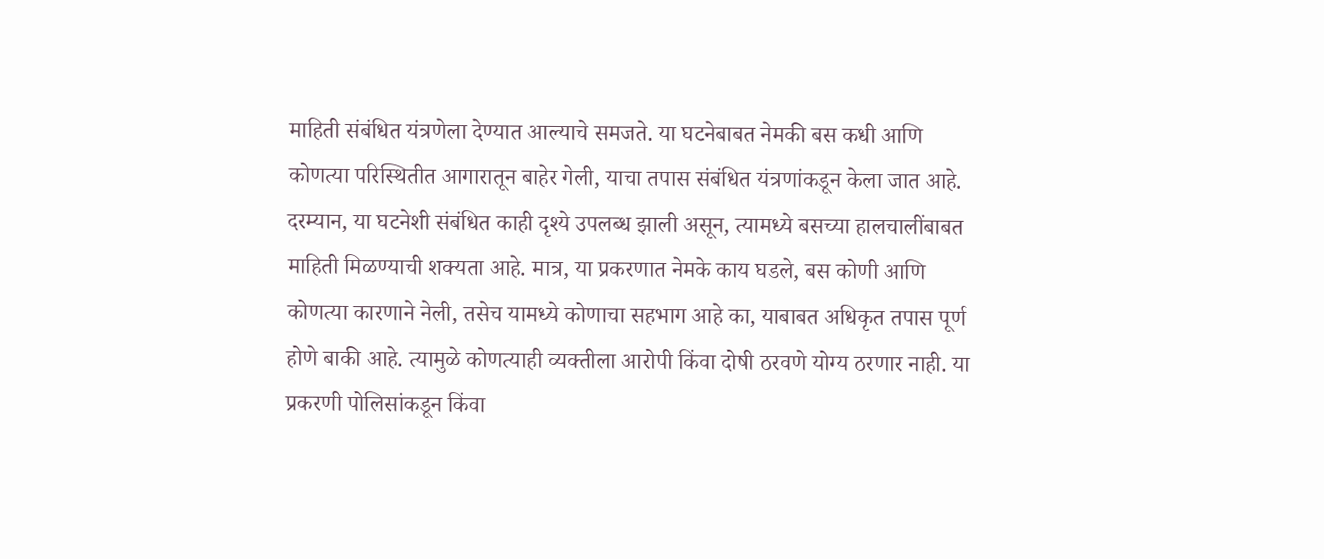माहिती संबंधित यंत्रणेला देण्यात आल्याचे समजते. या घटनेबाबत नेमकी बस कधी आणि कोणत्या परिस्थितीत आगारातून बाहेर गेली, याचा तपास संबंधित यंत्रणांकडून केला जात आहे. दरम्यान, या घटनेशी संबंधित काही दृश्ये उपलब्ध झाली असून, त्यामध्ये बसच्या हालचालींबाबत माहिती मिळण्याची शक्यता आहे. मात्र, या प्रकरणात नेमके काय घडले, बस कोणी आणि कोणत्या कारणाने नेली, तसेच यामध्ये कोणाचा सहभाग आहे का, याबाबत अधिकृत तपास पूर्ण होणे बाकी आहे. त्यामुळे कोणत्याही व्यक्तीला आरोपी किंवा दोषी ठरवणे योग्य ठरणार नाही. या प्रकरणी पोलिसांकडून किंवा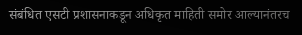संबंधित एसटी प्रशासनाकडून अधिकृत माहिती समोर आल्यानंतरच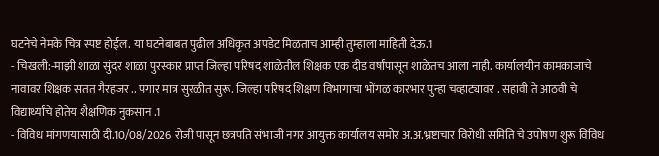घटनेचे नेमके चित्र स्पष्ट होईल. या घटनेबाबत पुढील अधिकृत अपडेट मिळताच आम्ही तुम्हाला माहिती देऊ.1
- चिखली:-माझी शाळा सुंदर शाळा पुरस्कार प्राप्त जिल्हा परिषद शाळेतील शिक्षक एक दीड वर्षांपासून शाळेतच आला नाही. कार्यालयीन कामकाजाचे नावावर शिक्षक सतत गैरहजर .. पगार मात्र सुरळीत सुरू. जिल्हा परिषद शिक्षण विभागाचा भोंगळ कारभार पुन्हा चव्हाट्यावर . सहावी ते आठवी चे विद्यार्थ्यांचे होतेय शैक्षणिक नुकसान .1
- विविध मांगणयासाठी दी.10/08/2026 रोजी पासून छत्रपति संभाजी नगर आयुक्त कार्यालय समोर अ.अ.भ्रष्टाचार विरोधी समिति चे उपोषण शुरू विविध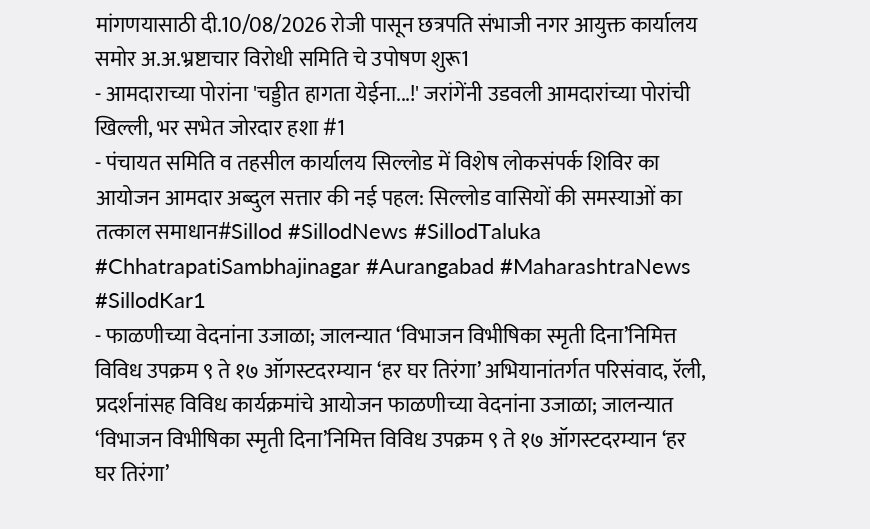मांगणयासाठी दी.10/08/2026 रोजी पासून छत्रपति संभाजी नगर आयुक्त कार्यालय समोर अ.अ.भ्रष्टाचार विरोधी समिति चे उपोषण शुरू1
- आमदाराच्या पोरांना 'चड्डीत हागता येईना...!' जरांगेंनी उडवली आमदारांच्या पोरांची खिल्ली, भर सभेत जोरदार हशा #1
- पंचायत समिति व तहसील कार्यालय सिल्लोड में विशेष लोकसंपर्क शिविर का आयोजन आमदार अब्दुल सत्तार की नई पहल: सिल्लोड वासियों की समस्याओं का तत्काल समाधान#Sillod #SillodNews #SillodTaluka #ChhatrapatiSambhajinagar #Aurangabad #MaharashtraNews #SillodKar1
- फाळणीच्या वेदनांना उजाळा; जालन्यात ‘विभाजन विभीषिका स्मृती दिना’निमित्त विविध उपक्रम ९ ते १७ ऑगस्टदरम्यान ‘हर घर तिरंगा’ अभियानांतर्गत परिसंवाद, रॅली, प्रदर्शनांसह विविध कार्यक्रमांचे आयोजन फाळणीच्या वेदनांना उजाळा; जालन्यात ‘विभाजन विभीषिका स्मृती दिना’निमित्त विविध उपक्रम ९ ते १७ ऑगस्टदरम्यान ‘हर घर तिरंगा’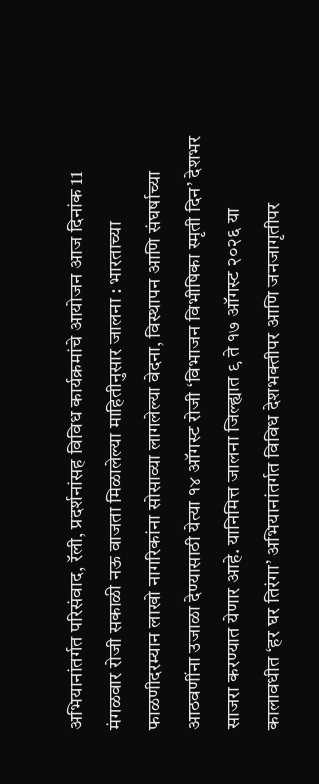अभियानांतर्गत परिसंवाद, रॅली, प्रदर्शनांसह विविध कार्यक्रमांचे आयोजन आज दिनांक 11 मंगळवार रोजी सकाळी नऊ वाजता मिळालेल्या माहितीनुसार जालना : भारताच्या फाळणीदरम्यान लाखो नागरिकांना सोसाव्या लागलेल्या वेदना, विस्थापन आणि संघर्षाच्या आठवणींना उजाळा देण्यासाठी येत्या १४ ऑगस्ट रोजी ‘विभाजन विभीषिका स्मृती दिन’ देशभर साजरा करण्यात येणार आहे. यानिमित्त जालना जिल्ह्यात ९ ते १७ ऑगस्ट २०२६ या कालावधीत ‘हर घर तिरंगा’ अभियानांतर्गत विविध देशभक्तीपर आणि जनजागृतीपर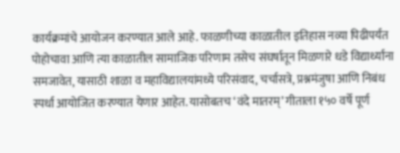कार्यक्रमांचे आयोजन करण्यात आले आहे. फाळणीच्या काळातील इतिहास नव्या पिढीपर्यंत पोहोचावा आणि त्या काळातील सामाजिक परिणाम तसेच संघर्षातून मिळणारे धडे विद्यार्थ्यांना समजावेत, यासाठी शाळा व महाविद्यालयांमध्ये परिसंवाद, चर्चासत्रे, प्रश्नमंजुषा आणि निबंध स्पर्धा आयोजित करण्यात येणार आहेत. यासोबतच ‘वंदे मातरम्’ गीताला १५० वर्षे पूर्ण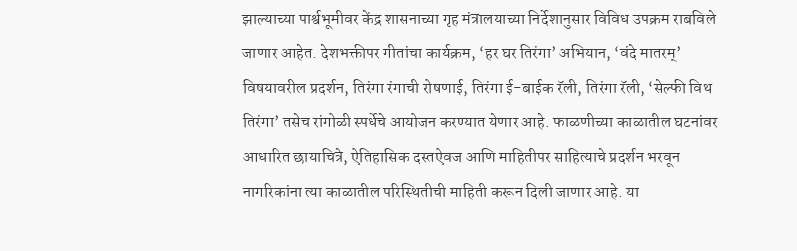झाल्याच्या पार्श्वभूमीवर केंद्र शासनाच्या गृह मंत्रालयाच्या निर्देशानुसार विविध उपक्रम राबविले जाणार आहेत. देशभक्तीपर गीतांचा कार्यक्रम, ‘हर घर तिरंगा’ अभियान, ‘वंदे मातरम्’ विषयावरील प्रदर्शन, तिरंगा रंगाची रोषणाई, तिरंगा ई-बाईक रॅली, तिरंगा रॅली, ‘सेल्फी विथ तिरंगा’ तसेच रांगोळी स्पर्धेचे आयोजन करण्यात येणार आहे. फाळणीच्या काळातील घटनांवर आधारित छायाचित्रे, ऐतिहासिक दस्तऐवज आणि माहितीपर साहित्याचे प्रदर्शन भरवून नागरिकांना त्या काळातील परिस्थितीची माहिती करून दिली जाणार आहे. या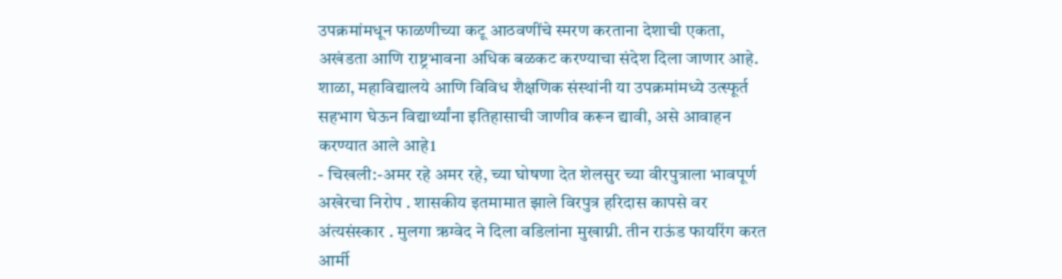उपक्रमांमधून फाळणीच्या कटू आठवणींचे स्मरण करताना देशाची एकता, अखंडता आणि राष्ट्रभावना अधिक बळकट करण्याचा संदेश दिला जाणार आहे. शाळा, महाविद्यालये आणि विविध शैक्षणिक संस्थांनी या उपक्रमांमध्ये उत्स्फूर्त सहभाग घेऊन विद्यार्थ्यांना इतिहासाची जाणीव करून द्यावी, असे आवाहन करण्यात आले आहे1
- चिखली:-अमर रहे अमर रहे, च्या घोषणा देत शेलसुर च्या वीरपुत्राला भावपूर्ण अखेरचा निरोप . शासकीय इतमामात झाले विरपुत्र हरिदास कापसे वर अंत्यसंस्कार . मुलगा ऋग्वेद ने दिला वडिलांना मुखाग्नी. तीन राऊंड फायरिंग करत आर्मी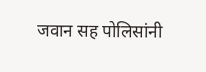जवान सह पोलिसांनी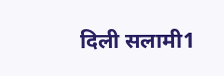दिली सलामी1